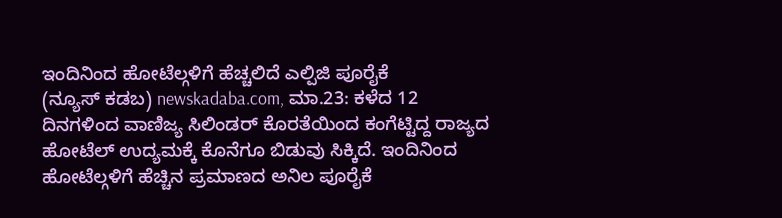ಇಂದಿನಿಂದ ಹೋಟೆಲ್ಗಳಿಗೆ ಹೆಚ್ಚಲಿದೆ ಎಲ್ಪಿಜಿ ಪೂರೈಕೆ
(ನ್ಯೂಸ್ ಕಡಬ) newskadaba.com, ಮಾ.23: ಕಳೆದ 12 ದಿನಗಳಿಂದ ವಾಣಿಜ್ಯ ಸಿಲಿಂಡರ್ ಕೊರತೆಯಿಂದ ಕಂಗೆಟ್ಟಿದ್ದ ರಾಜ್ಯದ ಹೋಟೆಲ್ ಉದ್ಯಮಕ್ಕೆ ಕೊನೆಗೂ ಬಿಡುವು ಸಿಕ್ಕಿದೆ. ಇಂದಿನಿಂದ ಹೋಟೆಲ್ಗಳಿಗೆ ಹೆಚ್ಚಿನ ಪ್ರಮಾಣದ ಅನಿಲ ಪೂರೈಕೆ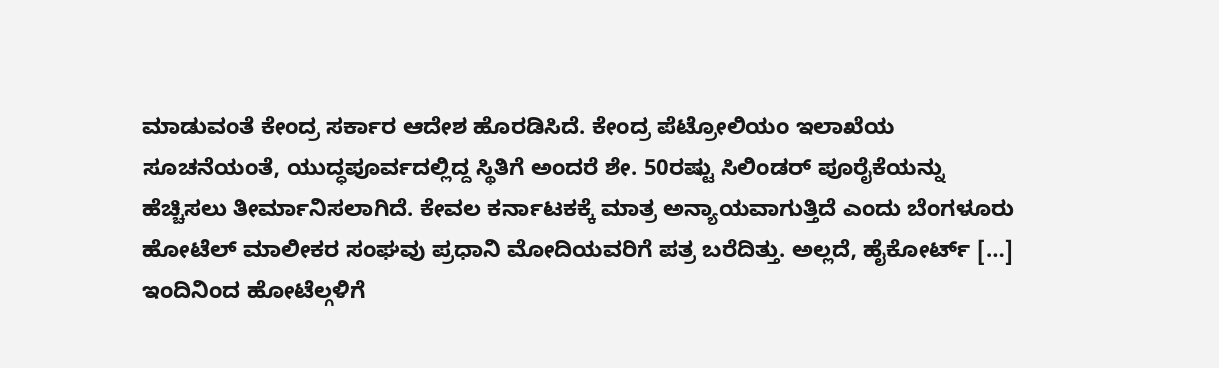ಮಾಡುವಂತೆ ಕೇಂದ್ರ ಸರ್ಕಾರ ಆದೇಶ ಹೊರಡಿಸಿದೆ. ಕೇಂದ್ರ ಪೆಟ್ರೋಲಿಯಂ ಇಲಾಖೆಯ ಸೂಚನೆಯಂತೆ, ಯುದ್ಧಪೂರ್ವದಲ್ಲಿದ್ದ ಸ್ಥಿತಿಗೆ ಅಂದರೆ ಶೇ. 50ರಷ್ಟು ಸಿಲಿಂಡರ್ ಪೂರೈಕೆಯನ್ನು ಹೆಚ್ಚಿಸಲು ತೀರ್ಮಾನಿಸಲಾಗಿದೆ. ಕೇವಲ ಕರ್ನಾಟಕಕ್ಕೆ ಮಾತ್ರ ಅನ್ಯಾಯವಾಗುತ್ತಿದೆ ಎಂದು ಬೆಂಗಳೂರು ಹೋಟೆಲ್ ಮಾಲೀಕರ ಸಂಘವು ಪ್ರಧಾನಿ ಮೋದಿಯವರಿಗೆ ಪತ್ರ ಬರೆದಿತ್ತು. ಅಲ್ಲದೆ, ಹೈಕೋರ್ಟ್ […]
ಇಂದಿನಿಂದ ಹೋಟೆಲ್ಗಳಿಗೆ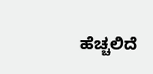ಹೆಚ್ಚಲಿದೆ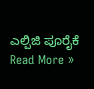ಎಲ್ಪಿಜಿ ಪೂರೈಕೆ Read More »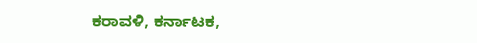ಕರಾವಳಿ, ಕರ್ನಾಟಕ,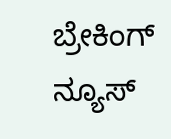ಬ್ರೇಕಿಂಗ್ ನ್ಯೂಸ್